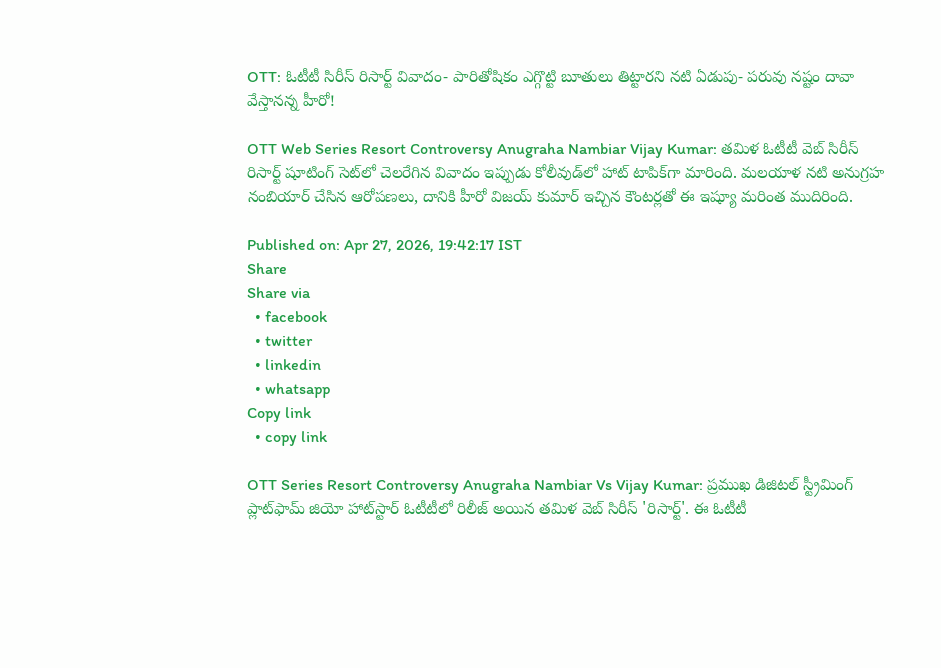OTT: ఓటీటీ సిరీస్ రిసార్ట్ వివాదం- పారితోషికం ఎగ్గొట్టి బూతులు తిట్టారని నటి ఏడుపు- పరువు నష్టం దావా వేస్తానన్న హీరో!

OTT Web Series Resort Controversy Anugraha Nambiar Vijay Kumar: తమిళ ఓటీటీ వెబ్ సిరీస్ రిసార్ట్ షూటింగ్ సెట్‌లో చెలరేగిన వివాదం ఇప్పుడు కోలీవుడ్‌లో హాట్ టాపిక్‌గా మారింది. మలయాళ నటి అనుగ్రహ నంబియార్ చేసిన ఆరోపణలు, దానికి హీరో విజయ్ కుమార్ ఇచ్చిన కౌంటర్లతో ఈ ఇష్యూ మరింత ముదిరింది.

Published on: Apr 27, 2026, 19:42:17 IST
Share
Share via
  • facebook
  • twitter
  • linkedin
  • whatsapp
Copy link
  • copy link

OTT Series Resort Controversy Anugraha Nambiar Vs Vijay Kumar: ప్రముఖ డిజిటల్ స్ట్రీమింగ్ ప్లాట్‌ఫామ్ జియో హాట్‌స్టార్ ఓటీటీలో రిలీజ్ అయిన తమిళ వెబ్ సిరీస్ 'రిసార్ట్'. ఈ ఓటీటీ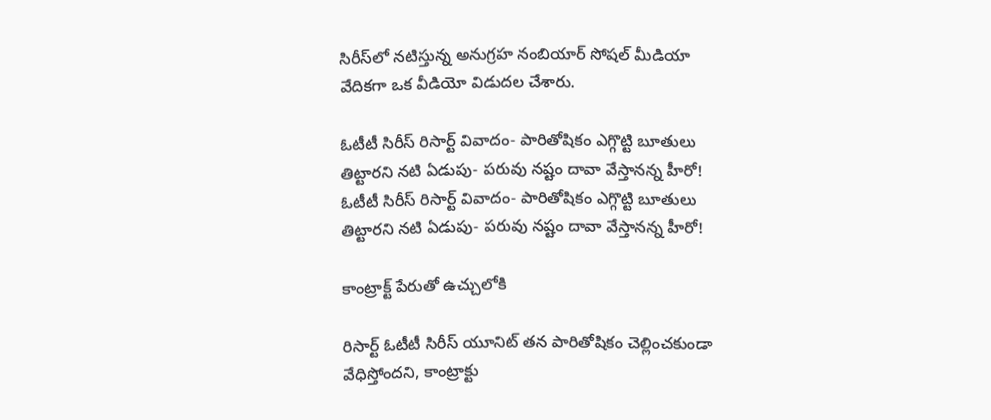సిరీస్‌లో నటిస్తున్న అనుగ్రహ నంబియార్ సోషల్ మీడియా వేదికగా ఒక వీడియో విడుదల చేశారు.

ఓటీటీ సిరీస్ రిసార్ట్ వివాదం- పారితోషికం ఎగ్గొట్టి బూతులు తిట్టారని నటి ఏడుపు- పరువు నష్టం దావా వేస్తానన్న హీరో!
ఓటీటీ సిరీస్ రిసార్ట్ వివాదం- పారితోషికం ఎగ్గొట్టి బూతులు తిట్టారని నటి ఏడుపు- పరువు నష్టం దావా వేస్తానన్న హీరో!

కాంట్రాక్ట్ పేరుతో ఉచ్చులోకి

రిసార్ట్ ఓటీటీ సిరీస్ యూనిట్ తన పారితోషికం చెల్లించకుండా వేధిస్తోందని, కాంట్రాక్టు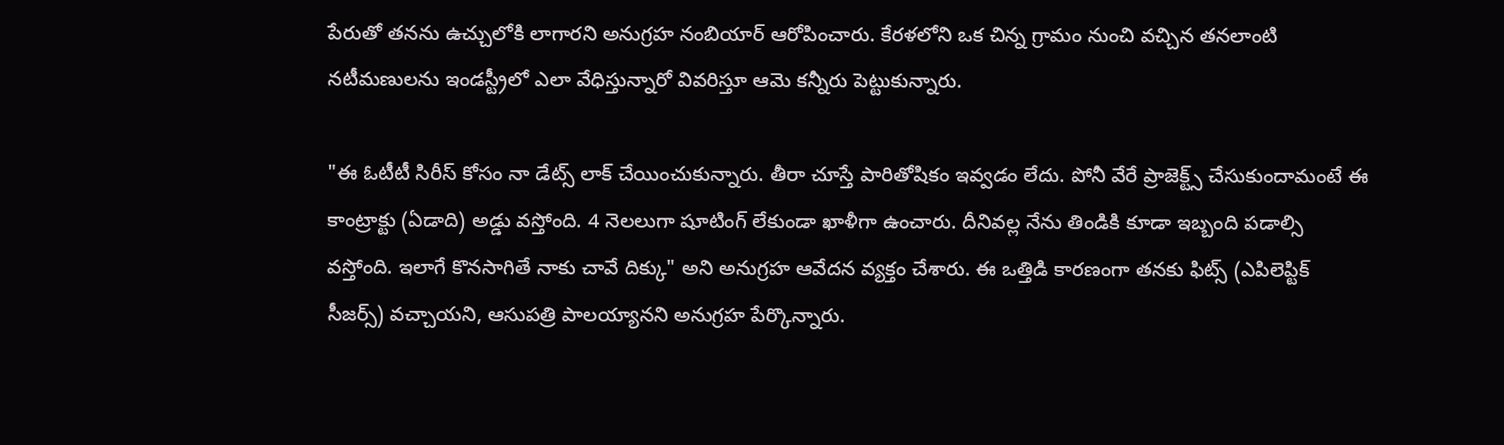పేరుతో తనను ఉచ్చులోకి లాగారని అనుగ్రహ నంబియార్ ఆరోపించారు. కేరళలోని ఒక చిన్న గ్రామం నుంచి వచ్చిన తనలాంటి నటీమణులను ఇండస్ట్రీలో ఎలా వేధిస్తున్నారో వివరిస్తూ ఆమె కన్నీరు పెట్టుకున్నారు.

"ఈ ఓటీటీ సిరీస్ కోసం నా డేట్స్ లాక్ చేయించుకున్నారు. తీరా చూస్తే పారితోషికం ఇవ్వడం లేదు. పోనీ వేరే ప్రాజెక్ట్స్ చేసుకుందామంటే ఈ కాంట్రాక్టు (ఏడాది) అడ్డు వస్తోంది. 4 నెలలుగా షూటింగ్ లేకుండా ఖాళీగా ఉంచారు. దీనివల్ల నేను తిండికి కూడా ఇబ్బంది పడాల్సి వస్తోంది. ఇలాగే కొనసాగితే నాకు చావే దిక్కు" అని అనుగ్రహ ఆవేదన వ్యక్తం చేశారు. ఈ ఒత్తిడి కారణంగా తనకు ఫిట్స్ (ఎపిలెప్టిక్ సీజర్స్) వచ్చాయని, ఆసుపత్రి పాలయ్యానని అనుగ్రహ పేర్కొన్నారు.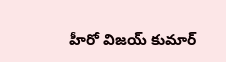హీరో విజయ్ కుమార్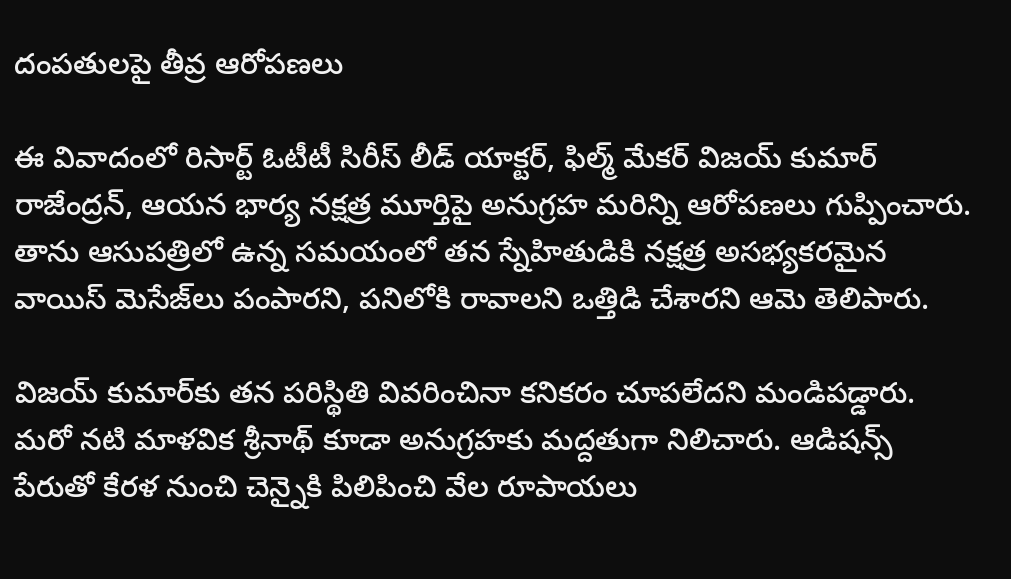దంపతులపై తీవ్ర ఆరోపణలు

ఈ వివాదంలో రిసార్ట్ ఓటీటీ సిరీస్ లీడ్ యాక్టర్, ఫిల్మ్ మేకర్ విజయ్ కుమార్ రాజేంద్రన్, ఆయన భార్య నక్షత్ర మూర్తిపై అనుగ్రహ మరిన్ని ఆరోపణలు గుప్పించారు. తాను ఆసుపత్రిలో ఉన్న సమయంలో తన స్నేహితుడికి నక్షత్ర అసభ్యకరమైన వాయిస్ మెసేజ్‌లు పంపారని, పనిలోకి రావాలని ఒత్తిడి చేశారని ఆమె తెలిపారు.

విజయ్ కుమార్‌కు తన పరిస్థితి వివరించినా కనికరం చూపలేదని మండిపడ్డారు. మరో నటి మాళవిక శ్రీనాథ్ కూడా అనుగ్రహకు మద్దతుగా నిలిచారు. ఆడిషన్స్ పేరుతో కేరళ నుంచి చెన్నైకి పిలిపించి వేల రూపాయలు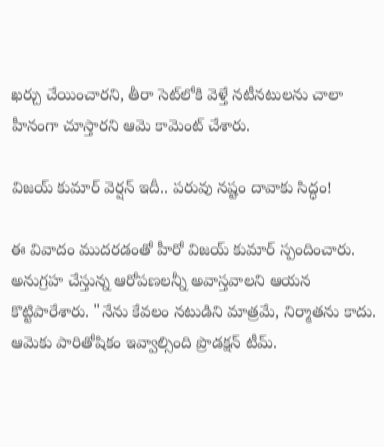ఖర్చు చేయించారని, తీరా సెట్‌లోకి వెళ్తే నటీనటులను చాలా హీనంగా చూస్తారని ఆమె కామెంట్ చేశారు.

విజయ్ కుమార్ వెర్షన్ ఇదీ.. పరువు నష్టం దావాకు సిద్ధం!

ఈ వివాదం ముదరడంతో హీరో విజయ్ కుమార్ స్పందించారు. అనుగ్రహ చేస్తున్న ఆరోపణలన్నీ అవాస్తవాలని ఆయన కొట్టిపారేశారు. "నేను కేవలం నటుడిని మాత్రమే, నిర్మాతను కాదు. ఆమెకు పారితోషికం ఇవ్వాల్సింది ప్రొడక్షన్ టీమ్.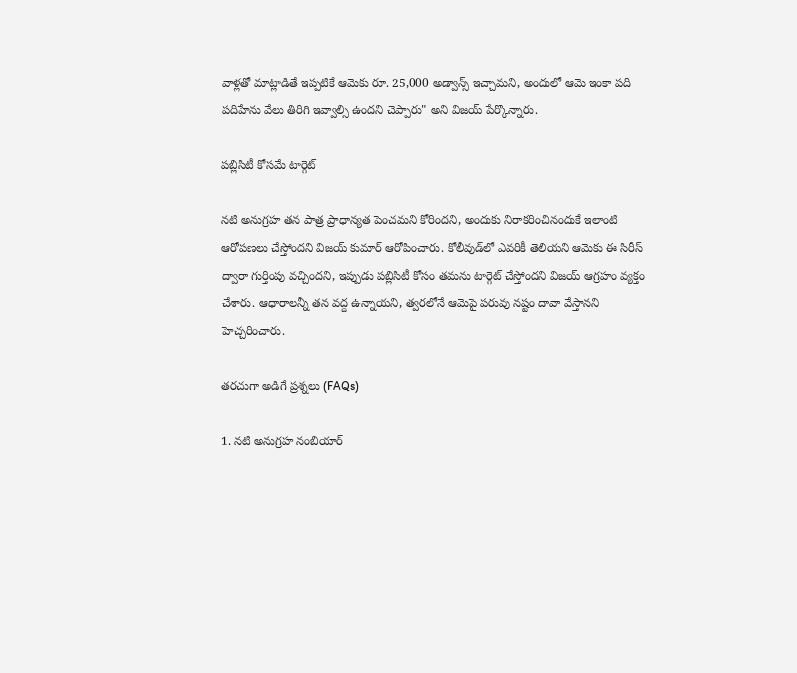వాళ్లతో మాట్లాడితే ఇప్పటికే ఆమెకు రూ. 25,000 అడ్వాన్స్ ఇచ్చామని, అందులో ఆమె ఇంకా పది పదిహేను వేలు తిరిగి ఇవ్వాల్సి ఉందని చెప్పారు" అని విజయ్ పేర్కొన్నారు.

పబ్లిసిటీ కోసమే టార్గెట్

నటి అనుగ్రహ తన పాత్ర ప్రాధాన్యత పెంచమని కోరిందని, అందుకు నిరాకరించినందుకే ఇలాంటి ఆరోపణలు చేస్తోందని విజయ్ కుమార్ ఆరోపించారు. కోలీవుడ్‌లో ఎవరికీ తెలియని ఆమెకు ఈ సిరీస్ ద్వారా గుర్తింపు వచ్చిందని, ఇప్పుడు పబ్లిసిటీ కోసం తమను టార్గెట్ చేస్తోందని విజయ్ ఆగ్రహం వ్యక్తం చేశారు. ఆధారాలన్నీ తన వద్ద ఉన్నాయని, త్వరలోనే ఆమెపై పరువు నష్టం దావా వేస్తానని హెచ్చరించారు.

తరచుగా అడిగే ప్రశ్నలు (FAQs)

1. నటి అనుగ్రహ నంబియార్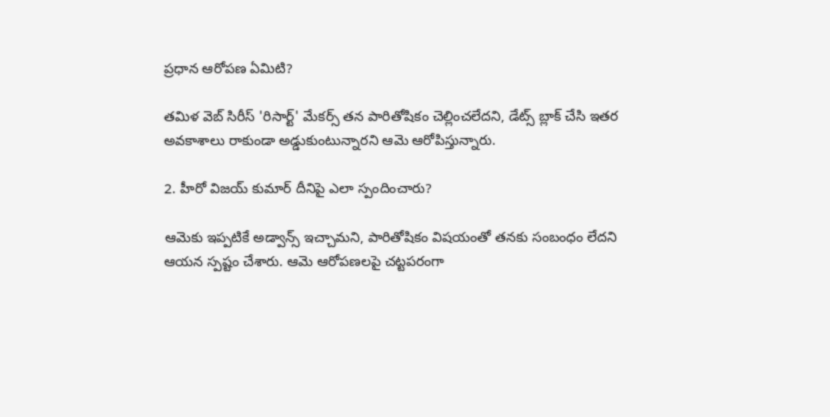ప్రధాన ఆరోపణ ఏమిటి?

తమిళ వెబ్ సిరీస్ 'రిసార్ట్' మేకర్స్ తన పారితోషికం చెల్లించలేదని, డేట్స్ బ్లాక్ చేసి ఇతర అవకాశాలు రాకుండా అడ్డుకుంటున్నారని ఆమె ఆరోపిస్తున్నారు.

2. హీరో విజయ్ కుమార్ దీనిపై ఎలా స్పందించారు?

ఆమెకు ఇప్పటికే అడ్వాన్స్ ఇచ్చామని, పారితోషికం విషయంతో తనకు సంబంధం లేదని ఆయన స్పష్టం చేశారు. ఆమె ఆరోపణలపై చట్టపరంగా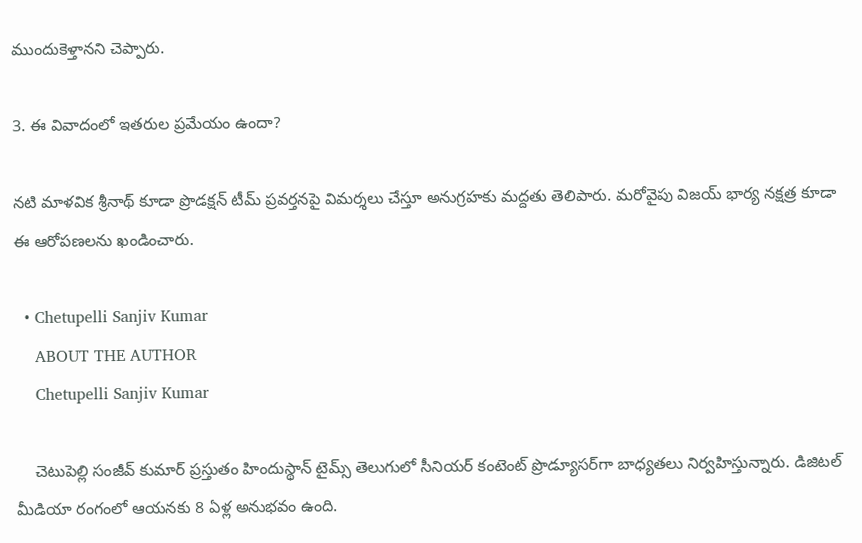ముందుకెళ్తానని చెప్పారు.

3. ఈ వివాదంలో ఇతరుల ప్రమేయం ఉందా?

నటి మాళవిక శ్రీనాథ్ కూడా ప్రొడక్షన్ టీమ్ ప్రవర్తనపై విమర్శలు చేస్తూ అనుగ్రహకు మద్దతు తెలిపారు. మరోవైపు విజయ్ భార్య నక్షత్ర కూడా ఈ ఆరోపణలను ఖండించారు.

  • Chetupelli Sanjiv Kumar
    ABOUT THE AUTHOR
    Chetupelli Sanjiv Kumar

    చెటుపెల్లి సంజీవ్ కుమార్ ప్రస్తుతం హిందుస్థాన్ టైమ్స్ తెలుగులో సీనియర్ కంటెంట్ ప్రొడ్యూసర్‌గా బాధ్యతలు నిర్వహిస్తున్నారు. డిజిటల్ మీడియా రంగంలో ఆయనకు 8 ఏళ్ల అనుభవం ఉంది.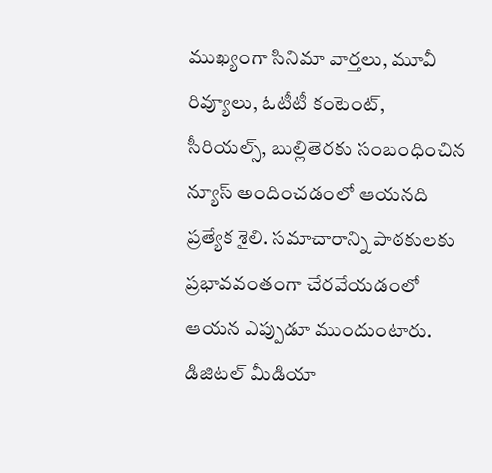ముఖ్యంగా సినిమా వార్తలు, మూవీ రివ్యూలు, ఓటీటీ కంటెంట్, సీరియల్స్, బుల్లితెరకు సంబంధించిన న్యూస్ అందించడంలో ఆయనది ప్రత్యేక శైలి. సమాచారాన్ని పాఠకులకు ప్రభావవంతంగా చేరవేయడంలో ఆయన ఎప్పుడూ ముందుంటారు. డిజిటల్ మీడియా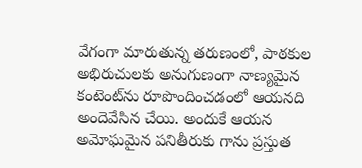వేగంగా మారుతున్న తరుణంలో, పాఠకుల అభిరుచులకు అనుగుణంగా నాణ్యమైన కంటెంట్‌ను రూపొందించడంలో ఆయనది అందెవేసిన చేయి. అందుకే ఆయన అమోఘమైన పనితీరుకు గాను ప్రస్తుత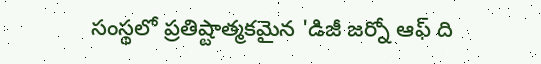సంస్థలో ప్రతిష్టాత్మకమైన 'డిజీ జర్నో ఆఫ్ ది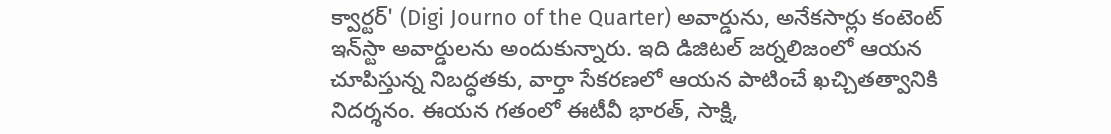క్వార్టర్' (Digi Journo of the Quarter) అవార్డును, అనేకసార్లు కంటెంట్ ఇన్‌స్టా అవార్డులను అందుకున్నారు. ఇది డిజిటల్ జర్నలిజంలో ఆయన చూపిస్తున్న నిబద్ధతకు, వార్తా సేకరణలో ఆయన పాటించే ఖచ్చితత్వానికి నిదర్శనం. ఈయన గతంలో ఈటీవీ భారత్, సాక్షి,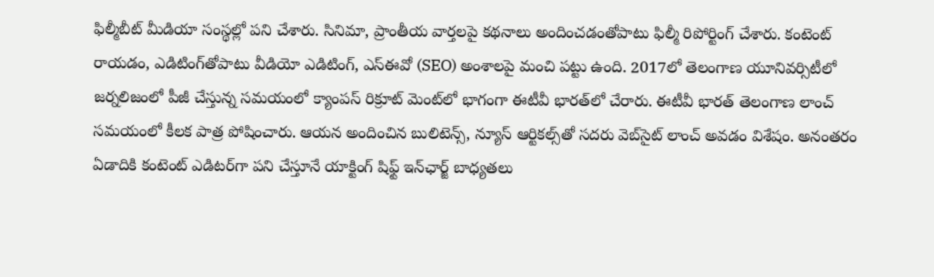ఫిల్మీబీట్ మీడియా సంస్థల్లో పని చేశారు. సినిమా, ప్రాంతీయ వార్తలపై కథనాలు అందించడంతోపాటు ఫిల్మీ రిపోర్టింగ్ చేశారు. కంటెంట్ రాయడం, ఎడిటింగ్‌తోపాటు వీడియో ఎడిటింగ్, ఎస్‌ఈవో (SEO) అంశాలపై మంచి పట్టు ఉంది. 2017లో తెలంగాణ యూనివర్సిటీలో జర్నలిజంలో పీజీ చేస్తున్న సమయంలో క్యాంపస్ రిక్రూట్ మెంట్‌లో భాగంగా ఈటీవీ భారత్‌లో చేరారు. ఈటీవీ భారత్ తెలంగాణ లాంచ్ సమయంలో కీలక పాత్ర పోషించారు. ఆయన అందించిన బులిటెన్స్, న్యూస్ ఆర్టికల్స్‌తో సదరు వెబ్‌సైట్ లాంచ్ అవడం విశేషం. అనంతరం ఏడాదికి కంటెంట్ ఎడిటర్‌గా పని చేస్తూనే యాక్టింగ్ షిఫ్ట్ ఇన్‌ఛార్జ్ బాధ్యతలు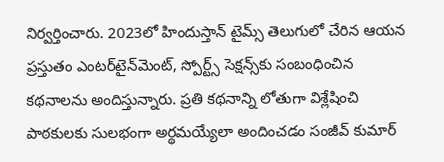నిర్వర్తించారు. 2023లో హిందుస్తాన్ టైమ్స్ తెలుగులో చేరిన ఆయన ప్రస్తుతం ఎంటర్‌టైన్‌మెంట్, స్పోర్ట్స్ సెక్షన్స్‌కు సంబంధించిన కథనాలను అందిస్తున్నారు. ప్రతి కథనాన్ని లోతుగా విశ్లేషించి పాఠకులకు సులభంగా అర్థమయ్యేలా అందించడం సంజీవ్ కుమార్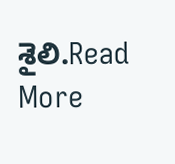శైలి.Read More